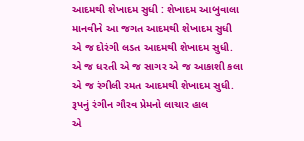આદમથી શેખાદમ સુધી : શેખાદમ આબુવાલા
માનવીને આ જગત આદમથી શેખાદમ સુધી
એ જ દોરંગી લડત આદમથી શેખાદમ સુધી.
એ જ ધરતી એ જ સાગર એ જ આકાશી કલા
એ જ રંગીલી રમત આદમથી શેખાદમ સુધી.
રૂપનું રંગીન ગૌરવ પ્રેમનો લાચાર હાલ
એ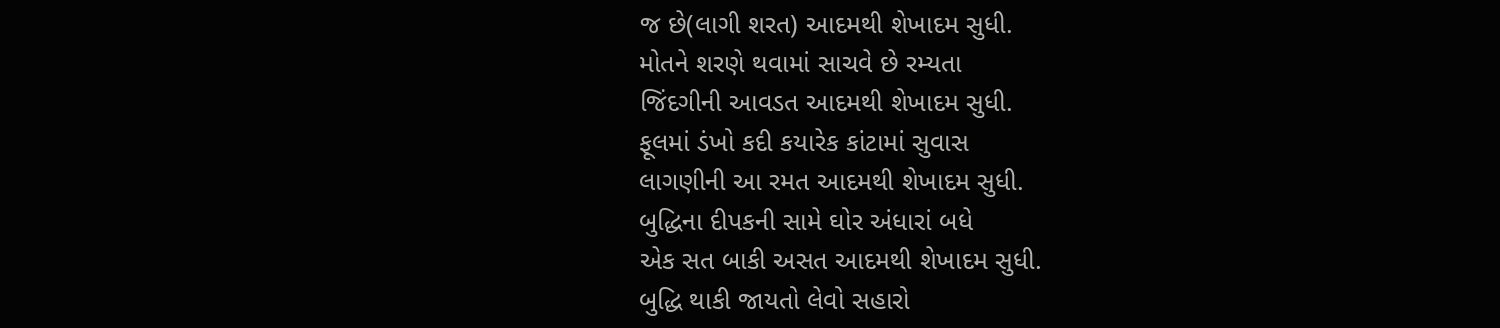જ છે(લાગી શરત) આદમથી શેખાદમ સુધી.
મોતને શરણે થવામાં સાચવે છે રમ્યતા
જિંદગીની આવડત આદમથી શેખાદમ સુધી.
ફૂલમાં ડંખો કદી કયારેક કાંટામાં સુવાસ
લાગણીની આ રમત આદમથી શેખાદમ સુધી.
બુદ્ધિના દીપકની સામે ઘોર અંધારાં બધે
એક સત બાકી અસત આદમથી શેખાદમ સુધી.
બુદ્ધિ થાકી જાયતો લેવો સહારો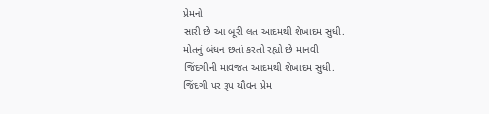પ્રેમનો
સારી છે આ બૂરી લત આદમથી શેખાદમ સુધી.
મોતનું બંધન છતાં કરતો રહ્યો છે માનવી
જિંદગીની માવજત આદમથી શેખાદમ સુધી.
જિંદગી પર રૂપ યૌવન પ્રેમ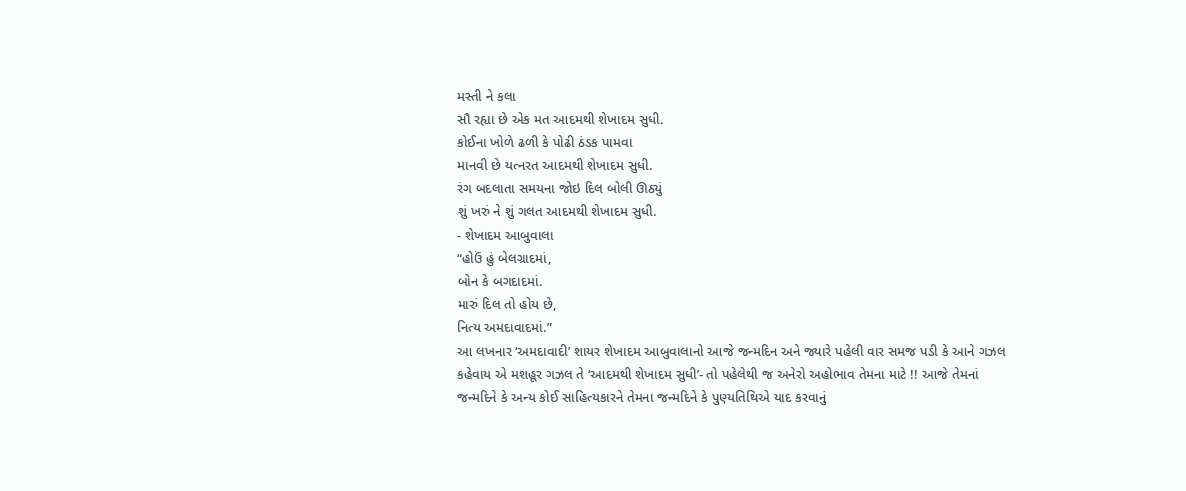મસ્તી ને કલા
સૌ રહ્યા છે એક મત આદમથી શેખાદમ સુધી.
કોઈના ખોળે ઢળી કે પોઢી ઠંડક પામવા
માનવી છે યત્નરત આદમથી શેખાદમ સુધી.
રંગ બદલાતા સમયના જોઇ દિલ બોલી ઊઠ્યું
શું ખરું ને શું ગલત આદમથી શેખાદમ સુધી.
- શેખાદમ આબુવાલા
“હોઉં હું બેલગ્રાદમાં,
બોન કે બગદાદમાં.
મારું દિલ તો હોય છે,
નિત્ય અમદાવાદમાં.”
આ લખનાર ‘અમદાવાદી’ શાયર શેખાદમ આબુવાલાનો આજે જન્મદિન અને જ્યારે પહેલી વાર સમજ પડી કે આને ગઝલ કહેવાય એ મશહૂર ગઝલ તે ‘આદમથી શેખાદમ સુધી’- તો પહેલેથી જ અનેરો અહોભાવ તેમના માટે !! આજે તેમનાં જન્મદિને કે અન્ય કોઈ સાહિત્યકારને તેમના જન્મદિને કે પુણ્યતિથિએ યાદ કરવાનું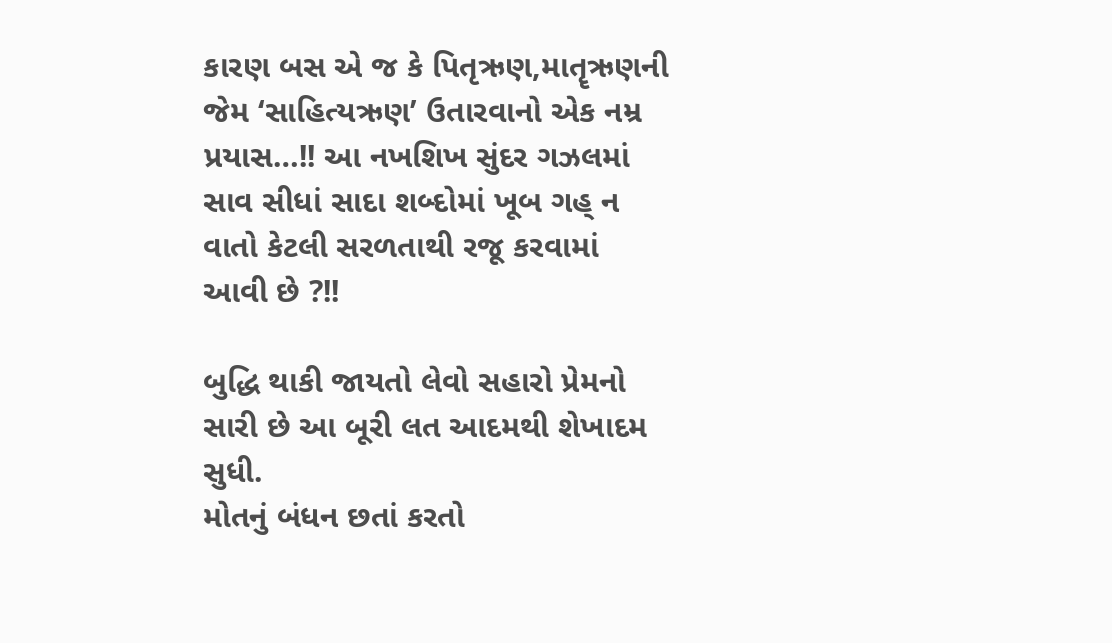કારણ બસ એ જ કે પિતૃઋણ,માતૄઋણની જેમ ‘સાહિત્યઋણ’ ઉતારવાનો એક નમ્ર પ્રયાસ…!! આ નખશિખ સુંદર ગઝલમાં સાવ સીધાં સાદા શબ્દોમાં ખૂબ ગહ્ ન વાતો કેટલી સરળતાથી રજૂ કરવામાં આવી છે ?!!

બુદ્ધિ થાકી જાયતો લેવો સહારો પ્રેમનો
સારી છે આ બૂરી લત આદમથી શેખાદમ સુધી.
મોતનું બંધન છતાં કરતો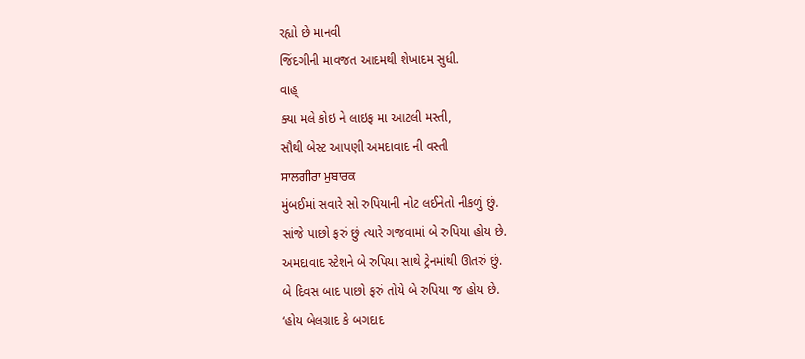રહ્યો છે માનવી
જિંદગીની માવજત આદમથી શેખાદમ સુધી.
વાહ્
ક્યા મલે કોઇ ને લાઇફ મા આટલી મસ્તી,
સૌથી બેસ્ટ આપણી અમદાવાદ ની વસ્તી
ਸਾਲਗੀਰਾ ਮੁਬਾਰਕ
મુંબઈમાં સવારે સો રુપિયાની નોટ લઈનેતો નીકળું છું.
સાંજે પાછો ફરું છું ત્યારે ગજવામાં બે રુપિયા હોય છે.
અમદાવાદ સ્ટેશને બે રુપિયા સાથે ટ્રેનમાંથી ઊતરું છું.
બે દિવસ બાદ પાછો ફરું તોયે બે રુપિયા જ હોય છે.
‘હોય બેલગ્રાદ કે બગદાદ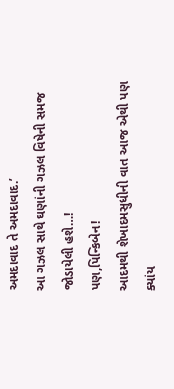અમદાવાદ તે અમદાવાદ.’
આ ગઝલ સાથે ઘણાંની ગઝલ વિષેની સમજ જોડાયેલી હશે…!
પણ,પિન્કિબેન!
આદમથી શેખાદમસુધીની વાત આજ એથી પણ ક્યાંય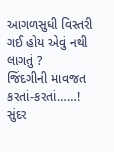આગળસુધી વિસ્તરી ગઈ હોય એવું નથી લાગતું ?
જિંદગીની માવજત કરતાં-કરતાં……!
સુંદર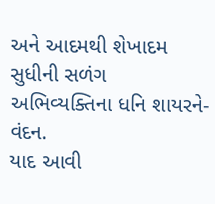અને આદમથી શેખાદમ સુધીની સળંગ અભિવ્યક્તિના ધનિ શાયરને-વંદન.
યાદ આવી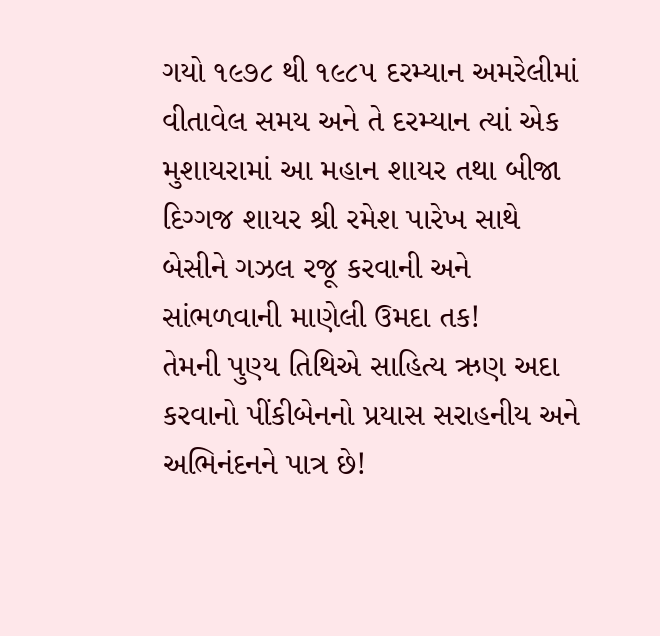ગયો ૧૯૭૮ થી ૧૯૮૫ દરમ્યાન અમરેલીમાં વીતાવેલ સમય અને તે દરમ્યાન ત્યાં એક
મુશાયરામાં આ મહાન શાયર તથા બીજા દિગ્ગજ શાયર શ્રી રમેશ પારેખ સાથે બેસીને ગઝલ રજૂ કરવાની અને સાંભળવાની માણેલી ઉમદા તક!
તેમની પુણ્ય તિથિએ સાહિત્ય ઋણ અદા કરવાનો પીંકીબેનનો પ્રયાસ સરાહનીય અને અભિનંદનને પાત્ર છે!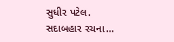સુધીર પટેલ.
સદાબહાર રચના…